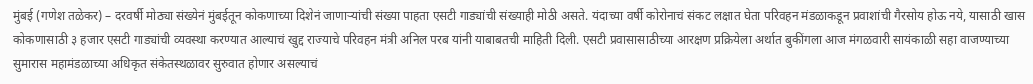मुंबई (गणेश तळेकर) – दरवर्षी मोठ्या संख्येनं मुंबईतून कोकणाच्या दिशेनं जाणाऱ्यांची संख्या पाहता एसटी गाड्यांची संख्याही मोठी असते. यंदाच्या वर्षी कोरोनाचं संकट लक्षात घेता परिवहन मंडळाकडून प्रवाशांची गैरसोय होऊ नये, यासाठी खास कोकणासाठी ३ हजार एसटी गाड्यांची व्यवस्था करण्यात आल्याचं खुद्द राज्याचे परिवहन मंत्री अनिल परब यांनी याबाबतची माहिती दिली. एसटी प्रवासासाठीच्या आरक्षण प्रक्रियेला अर्थात बुकींगला आज मंगळवारी सायंकाळी सहा वाजण्याच्या सुमारास महामंडळाच्या अधिकृत संकेतस्थळावर सुरुवात होणार असल्याचं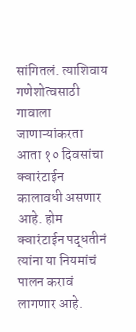सांगितलं. त्याशिवाय गणेशोत्वसाठी गावाला जाणाऱ्यांकरता आता १० दिवसांचा क्वारंटाईन कालावधी असणार आहे. होम क्वारंटाईन पद्धतीनं त्यांना या नियमांचं पालन करावं लागणार आहे.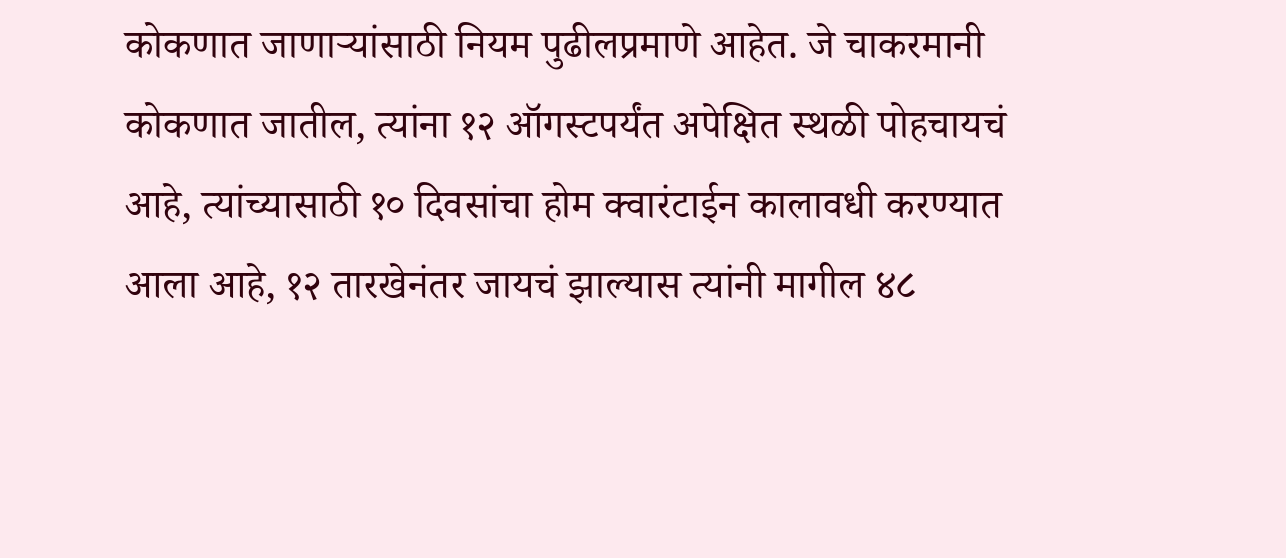कोकणात जाणाऱ्यांसाठी नियम पुढीलप्रमाणे आहेत. जे चाकरमानी कोकणात जातील, त्यांना १२ ऑगस्टपर्यंत अपेक्षित स्थळी पोहचायचं आहे, त्यांच्यासाठी १० दिवसांचा होम क्वारंटाईन कालावधी करण्यात आला आहे, १२ तारखेनंतर जायचं झाल्यास त्यांनी मागील ४८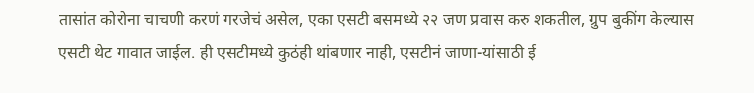तासांत कोरोना चाचणी करणं गरजेचं असेल, एका एसटी बसमध्ये २२ जण प्रवास करु शकतील, ग्रुप बुकींग केल्यास एसटी थेट गावात जाईल. ही एसटीमध्ये कुठंही थांबणार नाही, एसटीनं जाणा-यांसाठी ई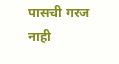पासची गरज नाही